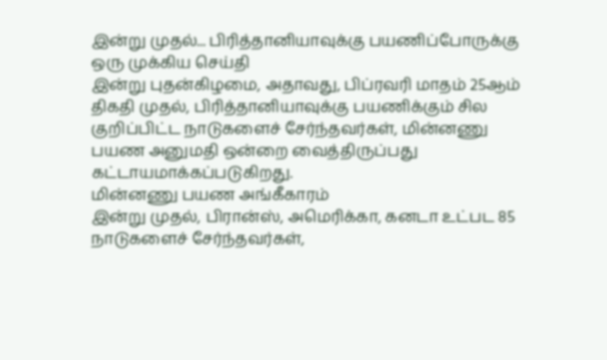இன்று முதல்... பிரித்தானியாவுக்கு பயணிப்போருக்கு ஒரு முக்கிய செய்தி
இன்று புதன்கிழமை, அதாவது, பிப்ரவரி மாதம் 25ஆம் திகதி முதல், பிரித்தானியாவுக்கு பயணிக்கும் சில குறிப்பிட்ட நாடுகளைச் சேர்ந்தவர்கள், மின்னணு பயண அனுமதி ஒன்றை வைத்திருப்பது கட்டாயமாக்கப்படுகிறது.
மின்னணு பயண அங்கீகாரம்
இன்று முதல், பிரான்ஸ், அமெரிக்கா, கனடா உட்பட 85 நாடுகளைச் சேர்ந்தவர்கள்,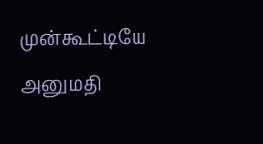முன்கூட்டியே அனுமதி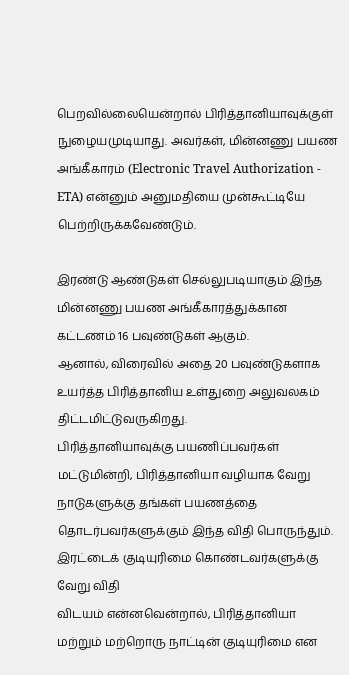பெறவில்லையென்றால் பிரித்தானியாவுக்குள் நுழையமுடியாது. அவர்கள், மின்னணு பயண அங்கீகாரம் (Electronic Travel Authorization - ETA) என்னும் அனுமதியை முன்கூட்டியே பெற்றிருக்கவேண்டும்.

இரண்டு ஆண்டுகள் செல்லுபடியாகும் இந்த மின்னணு பயண அங்கீகாரத்துக்கான கட்டணம் 16 பவுண்டுகள் ஆகும்.
ஆனால், விரைவில் அதை 20 பவுண்டுகளாக உயர்த்த பிரித்தானிய உள்துறை அலுவலகம் திட்டமிட்டுவருகிறது.
பிரித்தானியாவுக்கு பயணிப்பவர்கள் மட்டுமின்றி, பிரித்தானியா வழியாக வேறு நாடுகளுக்கு தங்கள் பயணத்தை தொடர்பவர்களுக்கும் இந்த விதி பொருந்தும்.
இரட்டைக் குடியுரிமை கொண்டவர்களுக்கு வேறு விதி
விடயம் என்னவென்றால், பிரித்தானியா மற்றும் மற்றொரு நாட்டின் குடியுரிமை என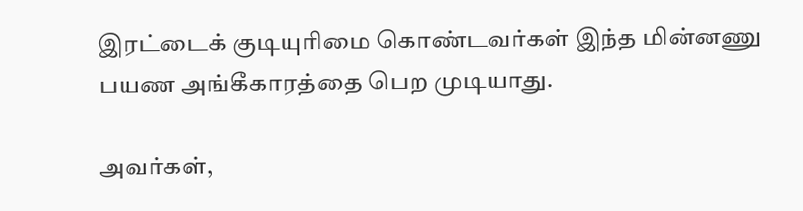இரட்டைக் குடியுரிமை கொண்டவர்கள் இந்த மின்னணு பயண அங்கீகாரத்தை பெற முடியாது.

அவர்கள்,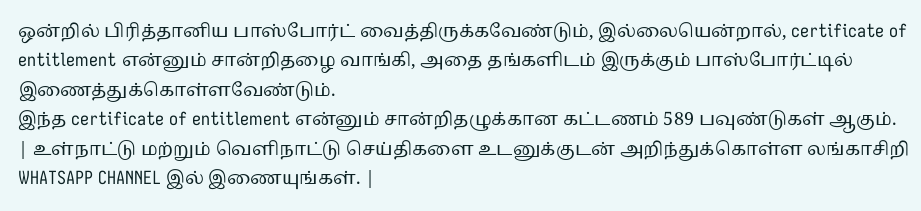ஒன்றில் பிரித்தானிய பாஸ்போர்ட் வைத்திருக்கவேண்டும், இல்லையென்றால், certificate of entitlement என்னும் சான்றிதழை வாங்கி, அதை தங்களிடம் இருக்கும் பாஸ்போர்ட்டில் இணைத்துக்கொள்ளவேண்டும்.
இந்த certificate of entitlement என்னும் சான்றிதழுக்கான கட்டணம் 589 பவுண்டுகள் ஆகும்.
| உள்நாட்டு மற்றும் வெளிநாட்டு செய்திகளை உடனுக்குடன் அறிந்துக்கொள்ள லங்காசிறி WHATSAPP CHANNEL இல் இணையுங்கள். |